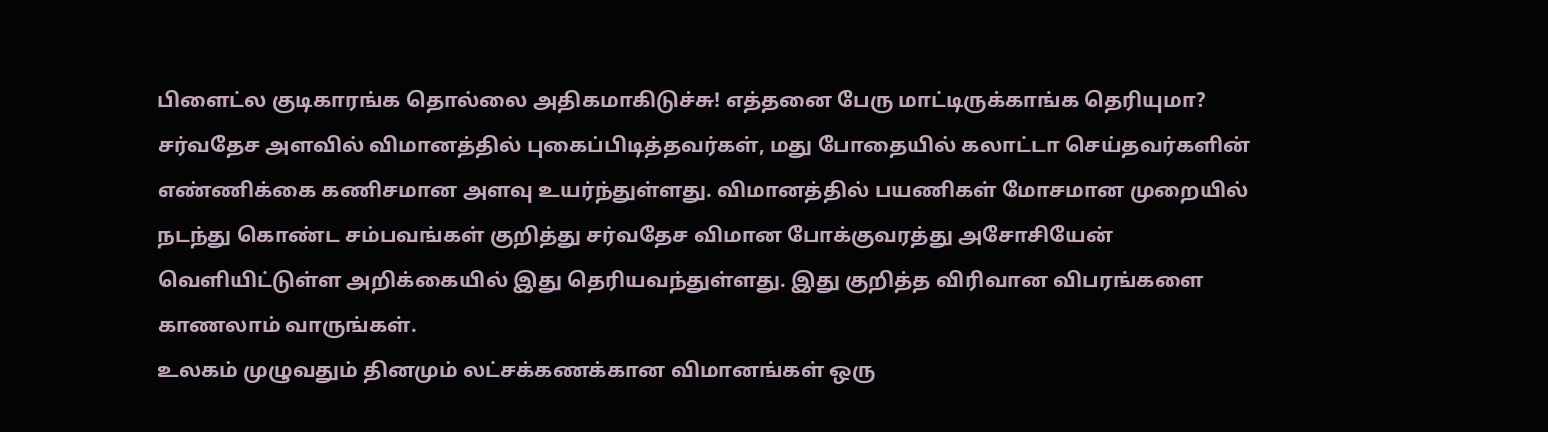பிளைட்ல குடிகாரங்க தொல்லை அதிகமாகிடுச்சு! எத்தனை பேரு மாட்டிருக்காங்க தெரியுமா?
சர்வதேச அளவில் விமானத்தில் புகைப்பிடித்தவர்கள், மது போதையில் கலாட்டா செய்தவர்களின் எண்ணிக்கை கணிசமான அளவு உயர்ந்துள்ளது. விமானத்தில் பயணிகள் மோசமான முறையில் நடந்து கொண்ட சம்பவங்கள் குறித்து சர்வதேச விமான போக்குவரத்து அசோசியேன் வெளியிட்டுள்ள அறிக்கையில் இது தெரியவந்துள்ளது. இது குறித்த விரிவான விபரங்களை காணலாம் வாருங்கள்.
உலகம் முழுவதும் தினமும் லட்சக்கணக்கான விமானங்கள் ஒரு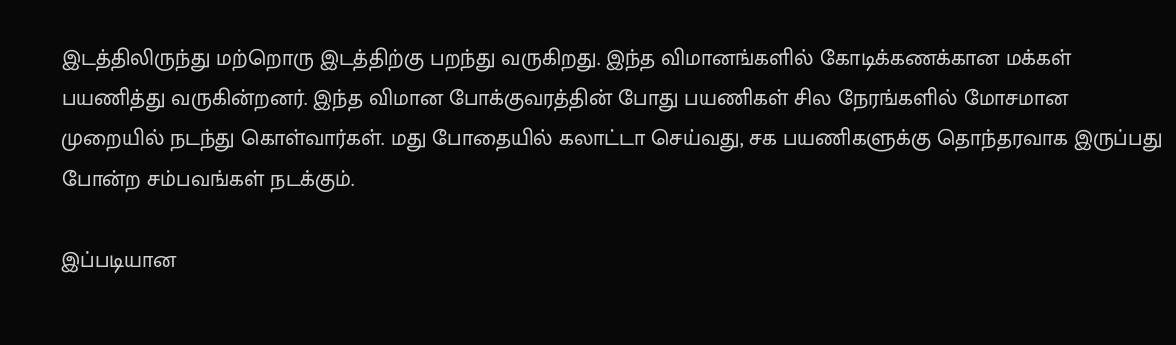இடத்திலிருந்து மற்றொரு இடத்திற்கு பறந்து வருகிறது. இந்த விமானங்களில் கோடிக்கணக்கான மக்கள் பயணித்து வருகின்றனர். இந்த விமான போக்குவரத்தின் போது பயணிகள் சில நேரங்களில் மோசமான முறையில் நடந்து கொள்வார்கள். மது போதையில் கலாட்டா செய்வது, சக பயணிகளுக்கு தொந்தரவாக இருப்பது போன்ற சம்பவங்கள் நடக்கும்.

இப்படியான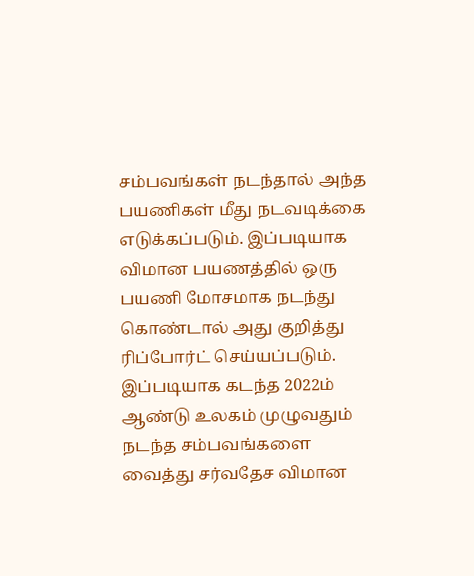சம்பவங்கள் நடந்தால் அந்த பயணிகள் மீது நடவடிக்கை எடுக்கப்படும். இப்படியாக விமான பயணத்தில் ஒரு பயணி மோசமாக நடந்து கொண்டால் அது குறித்து ரிப்போர்ட் செய்யப்படும். இப்படியாக கடந்த 2022ம் ஆண்டு உலகம் முழுவதும் நடந்த சம்பவங்களை வைத்து சர்வதேச விமான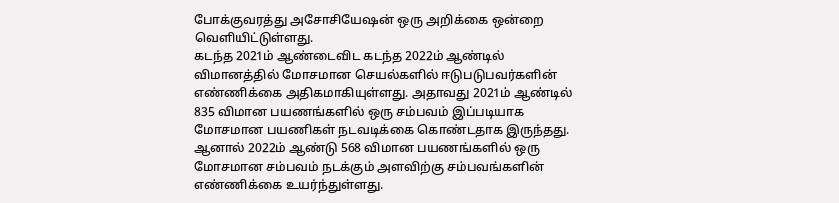போக்குவரத்து அசோசியேஷன் ஒரு அறிக்கை ஒன்றை வெளியிட்டுள்ளது.
கடந்த 2021ம் ஆண்டைவிட கடந்த 2022ம் ஆண்டில் விமானத்தில் மோசமான செயல்களில் ஈடுபடுபவர்களின் எண்ணிக்கை அதிகமாகியுள்ளது. அதாவது 2021ம் ஆண்டில் 835 விமான பயணங்களில் ஒரு சம்பவம் இப்படியாக மோசமான பயணிகள் நடவடிக்கை கொண்டதாக இருந்தது. ஆனால் 2022ம் ஆண்டு 568 விமான பயணங்களில் ஒரு மோசமான சம்பவம் நடக்கும் அளவிற்கு சம்பவங்களின் எண்ணிக்கை உயர்ந்துள்ளது.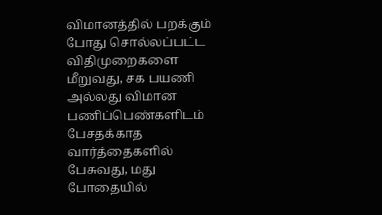விமானத்தில் பறக்கும் போது சொல்லப்பட்ட விதிமுறைகளை மீறுவது, சக பயணி அல்லது விமான பணிப்பெண்களிடம் பேசதக்காத வார்த்தைகளில் பேசுவது, மது போதையில்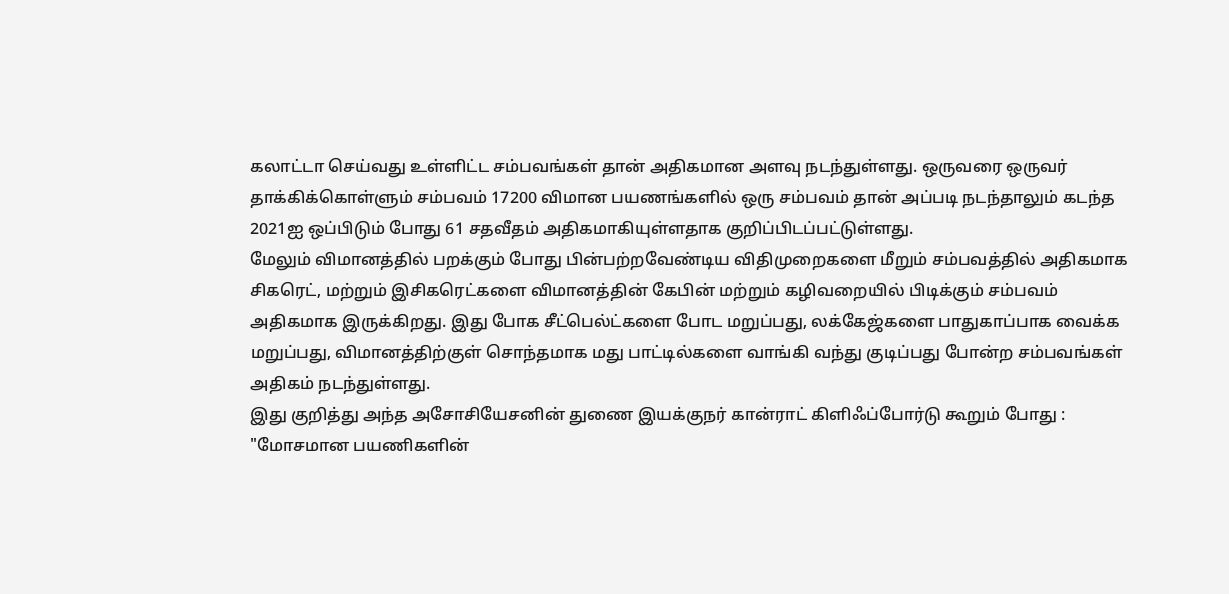கலாட்டா செய்வது உள்ளிட்ட சம்பவங்கள் தான் அதிகமான அளவு நடந்துள்ளது. ஒருவரை ஒருவர் தாக்கிக்கொள்ளும் சம்பவம் 17200 விமான பயணங்களில் ஒரு சம்பவம் தான் அப்படி நடந்தாலும் கடந்த 2021ஐ ஒப்பிடும் போது 61 சதவீதம் அதிகமாகியுள்ளதாக குறிப்பிடப்பட்டுள்ளது.
மேலும் விமானத்தில் பறக்கும் போது பின்பற்றவேண்டிய விதிமுறைகளை மீறும் சம்பவத்தில் அதிகமாக சிகரெட், மற்றும் இசிகரெட்களை விமானத்தின் கேபின் மற்றும் கழிவறையில் பிடிக்கும் சம்பவம் அதிகமாக இருக்கிறது. இது போக சீட்பெல்ட்களை போட மறுப்பது, லக்கேஜ்களை பாதுகாப்பாக வைக்க மறுப்பது, விமானத்திற்குள் சொந்தமாக மது பாட்டில்களை வாங்கி வந்து குடிப்பது போன்ற சம்பவங்கள் அதிகம் நடந்துள்ளது.
இது குறித்து அந்த அசோசியேசனின் துணை இயக்குநர் கான்ராட் கிளிஃப்போர்டு கூறும் போது : "மோசமான பயணிகளின்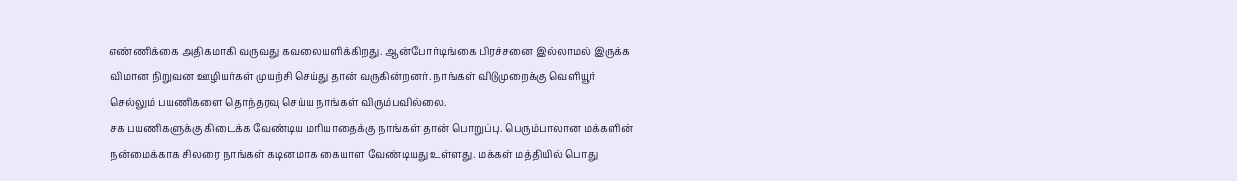எண்ணிக்கை அதிகமாகி வருவது கவலையளிக்கிறது. ஆன்போர்டிங்கை பிரச்சனை இல்லாமல் இருக்க விமான நிறுவன ஊழியர்கள் முயற்சி செய்து தான் வருகின்றனர். நாங்கள் விடுமுறைக்கு வெளியூர் செல்லும் பயணிகளை தொந்தரவு செய்ய நாங்கள் விரும்பவில்லை.
சக பயணிகளுக்கு கிடைக்க வேண்டிய மரியாதைக்கு நாங்கள் தான் பொறுப்பு. பெரும்பாலான மக்களின் நன்மைக்காக சிலரை நாங்கள் கடினமாக கையாள வேண்டியது உள்ளது. மக்கள் மத்தியில் பொது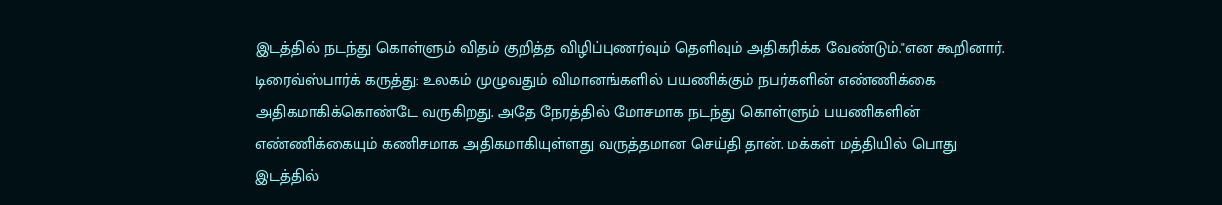இடத்தில் நடந்து கொள்ளும் விதம் குறித்த விழிப்புணர்வும் தெளிவும் அதிகரிக்க வேண்டும்."என கூறினார்.
டிரைவ்ஸ்பார்க் கருத்து: உலகம் முழுவதும் விமானங்களில் பயணிக்கும் நபர்களின் எண்ணிக்கை அதிகமாகிக்கொண்டே வருகிறது. அதே நேரத்தில் மோசமாக நடந்து கொள்ளும் பயணிகளின் எண்ணிக்கையும் கணிசமாக அதிகமாகியுள்ளது வருத்தமான செய்தி தான். மக்கள் மத்தியில் பொது இடத்தில்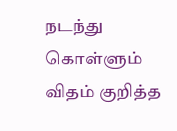நடந்து கொள்ளும் விதம் குறித்த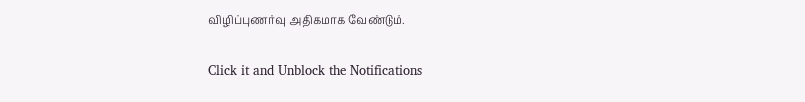விழிப்புணர்வு அதிகமாக வேண்டும்.


Click it and Unblock the Notifications